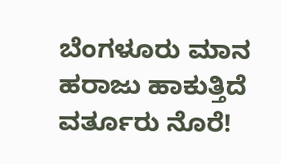ಬೆಂಗಳೂರು ಮಾನ ಹರಾಜು ಹಾಕುತ್ತಿದೆ ವರ್ತೂರು ನೊರೆ!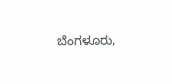ಬೆಂಗಳೂರು,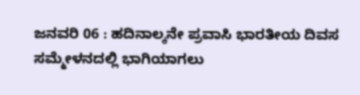ಜನವರಿ 06 : ಹದಿನಾಲ್ಕನೇ ಪ್ರವಾಸಿ ಭಾರತೀಯ ದಿವಸ ಸಮ್ಮೇಳನದಲ್ಲಿ ಭಾಗಿಯಾಗಲು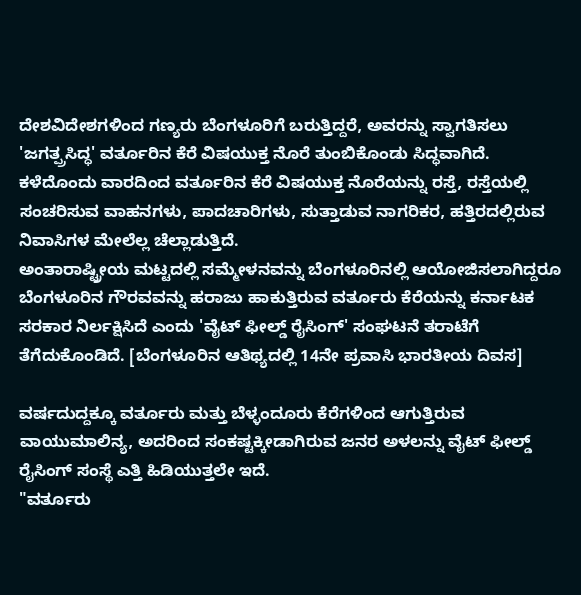ದೇಶವಿದೇಶಗಳಿಂದ ಗಣ್ಯರು ಬೆಂಗಳೂರಿಗೆ ಬರುತ್ತಿದ್ದರೆ, ಅವರನ್ನು ಸ್ವಾಗತಿಸಲು 'ಜಗತ್ಪ್ರಸಿದ್ಧ' ವರ್ತೂರಿನ ಕೆರೆ ವಿಷಯುಕ್ತ ನೊರೆ ತುಂಬಿಕೊಂಡು ಸಿದ್ಧವಾಗಿದೆ.
ಕಳೆದೊಂದು ವಾರದಿಂದ ವರ್ತೂರಿನ ಕೆರೆ ವಿಷಯುಕ್ತ ನೊರೆಯನ್ನು ರಸ್ತೆ, ರಸ್ತೆಯಲ್ಲಿ ಸಂಚರಿಸುವ ವಾಹನಗಳು, ಪಾದಚಾರಿಗಳು, ಸುತ್ತಾಡುವ ನಾಗರಿಕರ, ಹತ್ತಿರದಲ್ಲಿರುವ ನಿವಾಸಿಗಳ ಮೇಲೆಲ್ಲ ಚೆಲ್ಲಾಡುತ್ತಿದೆ.
ಅಂತಾರಾಷ್ಟ್ರೀಯ ಮಟ್ಟದಲ್ಲಿ ಸಮ್ಮೇಳನವನ್ನು ಬೆಂಗಳೂರಿನಲ್ಲಿ ಆಯೋಜಿಸಲಾಗಿದ್ದರೂ ಬೆಂಗಳೂರಿನ ಗೌರವವನ್ನು ಹರಾಜು ಹಾಕುತ್ತಿರುವ ವರ್ತೂರು ಕೆರೆಯನ್ನು ಕರ್ನಾಟಕ ಸರಕಾರ ನಿರ್ಲಕ್ಷಿಸಿದೆ ಎಂದು 'ವೈಟ್ ಫೀಲ್ಡ್ ರೈಸಿಂಗ್' ಸಂಘಟನೆ ತರಾಟೆಗೆ ತೆಗೆದುಕೊಂಡಿದೆ. [ಬೆಂಗಳೂರಿನ ಆತಿಥ್ಯದಲ್ಲಿ 14ನೇ ಪ್ರವಾಸಿ ಭಾರತೀಯ ದಿವಸ]

ವರ್ಷದುದ್ದಕ್ಕೂ ವರ್ತೂರು ಮತ್ತು ಬೆಳ್ಳಂದೂರು ಕೆರೆಗಳಿಂದ ಆಗುತ್ತಿರುವ ವಾಯುಮಾಲಿನ್ಯ, ಅದರಿಂದ ಸಂಕಷ್ಟಕ್ಕೀಡಾಗಿರುವ ಜನರ ಅಳಲನ್ನು ವೈಟ್ ಫೀಲ್ಡ್ ರೈಸಿಂಗ್ ಸಂಸ್ಥೆ ಎತ್ತಿ ಹಿಡಿಯುತ್ತಲೇ ಇದೆ.
"ವರ್ತೂರು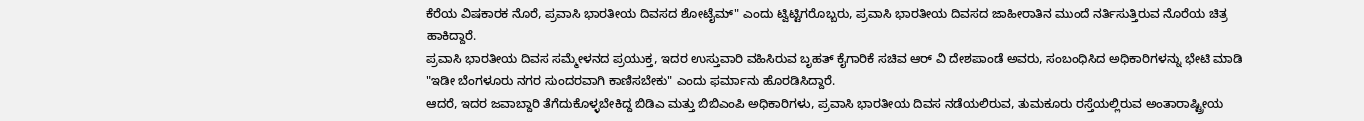ಕೆರೆಯ ವಿಷಕಾರಕ ನೊರೆ, ಪ್ರವಾಸಿ ಭಾರತೀಯ ದಿವಸದ ಶೋಟೈಮ್" ಎಂದು ಟ್ವಿಟ್ಟಿಗರೊಬ್ಬರು, ಪ್ರವಾಸಿ ಭಾರತೀಯ ದಿವಸದ ಜಾಹೀರಾತಿನ ಮುಂದೆ ನರ್ತಿಸುತ್ತಿರುವ ನೊರೆಯ ಚಿತ್ರ ಹಾಕಿದ್ದಾರೆ.
ಪ್ರವಾಸಿ ಭಾರತೀಯ ದಿವಸ ಸಮ್ಮೇಳನದ ಪ್ರಯುಕ್ತ, ಇದರ ಉಸ್ತುವಾರಿ ವಹಿಸಿರುವ ಬೃಹತ್ ಕೈಗಾರಿಕೆ ಸಚಿವ ಆರ್ ವಿ ದೇಶಪಾಂಡೆ ಅವರು, ಸಂಬಂಧಿಸಿದ ಅಧಿಕಾರಿಗಳನ್ನು ಭೇಟಿ ಮಾಡಿ "ಇಡೀ ಬೆಂಗಳೂರು ನಗರ ಸುಂದರವಾಗಿ ಕಾಣಿಸಬೇಕು" ಎಂದು ಫರ್ಮಾನು ಹೊರಡಿಸಿದ್ದಾರೆ.
ಆದರೆ, ಇದರ ಜವಾಬ್ದಾರಿ ತೆಗೆದುಕೊಳ್ಳಬೇಕಿದ್ದ ಬಿಡಿಎ ಮತ್ತು ಬಿಬಿಎಂಪಿ ಅಧಿಕಾರಿಗಳು, ಪ್ರವಾಸಿ ಭಾರತೀಯ ದಿವಸ ನಡೆಯಲಿರುವ, ತುಮಕೂರು ರಸ್ತೆಯಲ್ಲಿರುವ ಅಂತಾರಾಷ್ಟ್ರೀಯ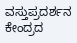ವಸ್ತುಪ್ರದರ್ಶನ ಕೇಂದ್ರದ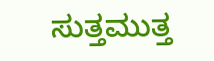ಸುತ್ತಮುತ್ತ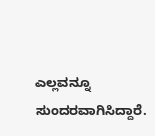ಎಲ್ಲವನ್ನೂ ಸುಂದರವಾಗಿಸಿದ್ದಾರೆ.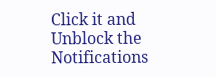Click it and Unblock the Notifications